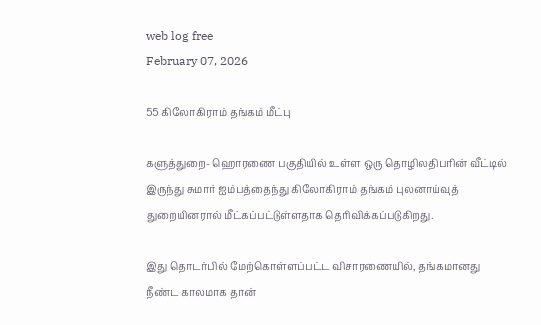web log free
February 07, 2026

55 கிலோகிராம் தங்கம் மீட்பு

களுத்துறை- ஹொரணை பகுதியில் உள்ள ஒரு தொழிலதிபரின் வீட்டில் இருந்து சுமார் ஐம்பத்தைந்து கிலோகிராம் தங்கம் புலனாய்வுத் துறையினரால் மீட்கப்பட்டுள்ளதாக தெரிவிக்கப்படுகிறது.

இது தொடர்பில் மேற்கொள்ளப்பட்ட விசாரணையில், தங்கமானது நீண்ட காலமாக தான்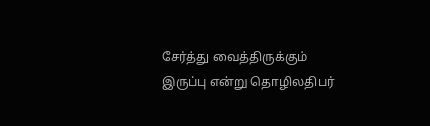சேர்த்து வைத்திருக்கும் இருப்பு என்று தொழிலதிபர்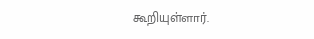கூறியுள்ளார்.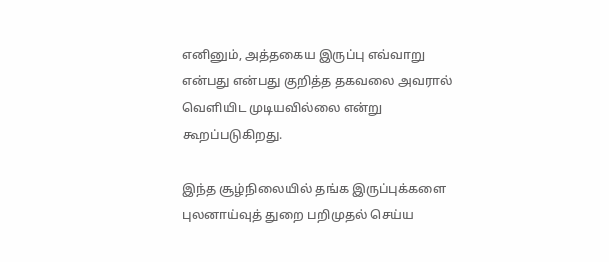எனினும், அத்தகைய இருப்பு எவ்வாறு என்பது என்பது குறித்த தகவலை அவரால் வெளியிட முடியவில்லை என்று கூறப்படுகிறது.

இந்த சூழ்நிலையில் தங்க இருப்புக்களை புலனாய்வுத் துறை பறிமுதல் செய்ய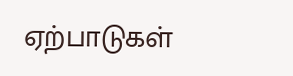ஏற்பாடுகள்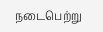நடைபெற்று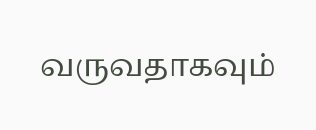வருவதாகவும்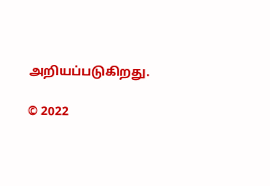அறியப்படுகிறது.

© 2022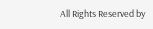All Rights Reserved by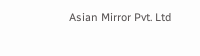Asian Mirror Pvt. Ltd